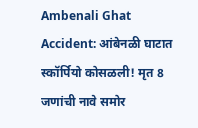Ambenali Ghat Accident: आंबेनळी घाटात स्कॉर्पियो कोसळली! मृत 8 जणांची नावे समोर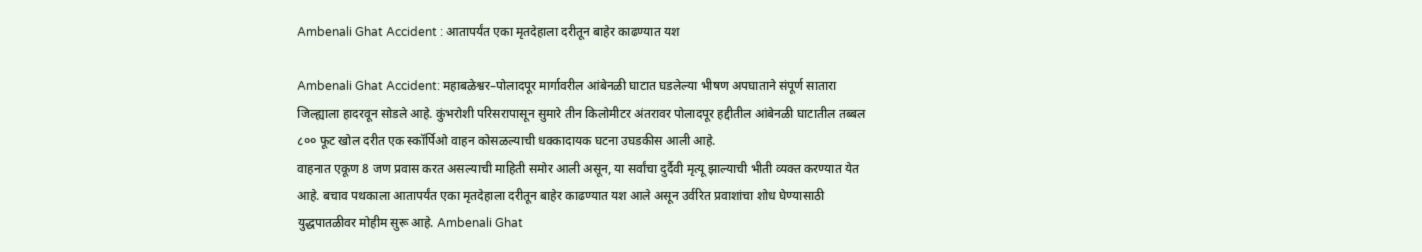Ambenali Ghat Accident : आतापर्यंत एका मृतदेहाला दरीतून बाहेर काढण्यात यश

Ambenali Ghat Accident: महाबळेश्वर–पोलादपूर मार्गावरील आंबेनळी घाटात घडलेल्या भीषण अपघाताने संपूर्ण सातारा जिल्ह्याला हादरवून सोडले आहे. कुंभरोशी परिसरापासून सुमारे तीन किलोमीटर अंतरावर पोलादपूर हद्दीतील आंबेनळी घाटातील तब्बल ८०० फूट खोल दरीत एक स्कॉर्पिओ वाहन कोसळल्याची धक्कादायक घटना उघडकीस आली आहे.
वाहनात एकूण 8 जण प्रवास करत असल्याची माहिती समोर आली असून, या सर्वांचा दुर्दैवी मृत्यू झाल्याची भीती व्यक्त करण्यात येत आहे. बचाव पथकाला आतापर्यंत एका मृतदेहाला दरीतून बाहेर काढण्यात यश आले असून उर्वरित प्रवाशांचा शोध घेण्यासाठी युद्धपातळीवर मोहीम सुरू आहे. Ambenali Ghat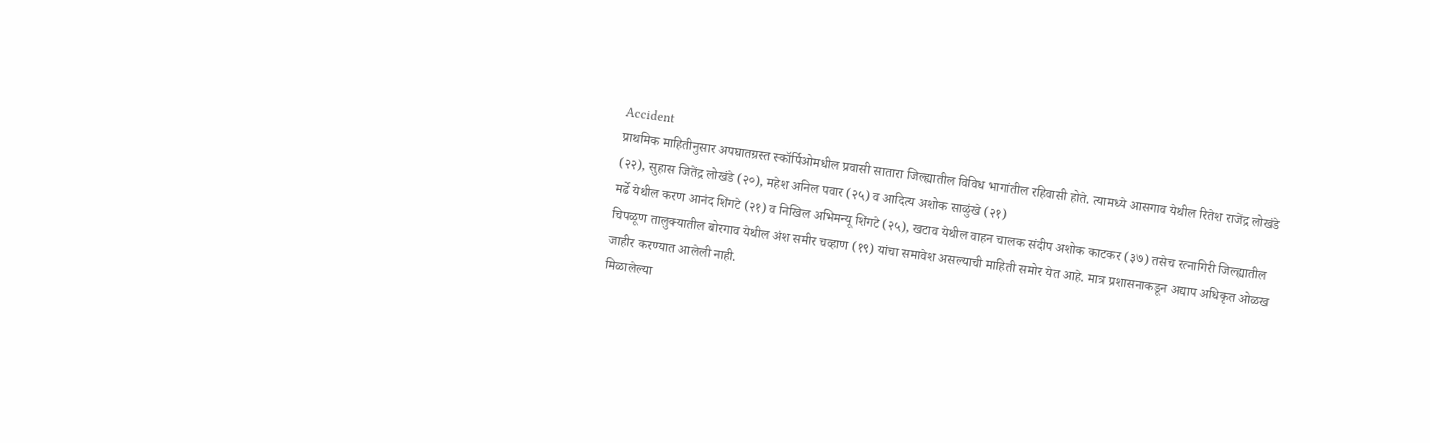Accident
प्राथमिक माहितीनुसार अपघातग्रस्त स्कॉर्पिओमधील प्रवासी सातारा जिल्ह्यातील विविध भागांतील रहिवासी होते. त्यामध्ये आसगाव येथील रितेश राजेंद्र लोखंडे (२२), सुहास जितेंद्र लोखंडे (२०), महेश अनिल पवार (२५) व आदित्य अशोक साळुंखे (२१)
मर्ढे येथील करण आनंद शिंगटे (२१) व निखिल अभिमन्यू शिंगटे (२५), खटाव येथील वाहन चालक संदीप अशोक काटकर (३७) तसेच रत्नागिरी जिल्ह्यातील चिपळूण तालुक्यातील बोरगाव येथील अंश समीर चव्हाण (१९) यांचा समावेश असल्याची माहिती समोर येत आहे. मात्र प्रशासनाकडून अद्याप अधिकृत ओळख जाहीर करण्यात आलेली नाही.
मिळालेल्या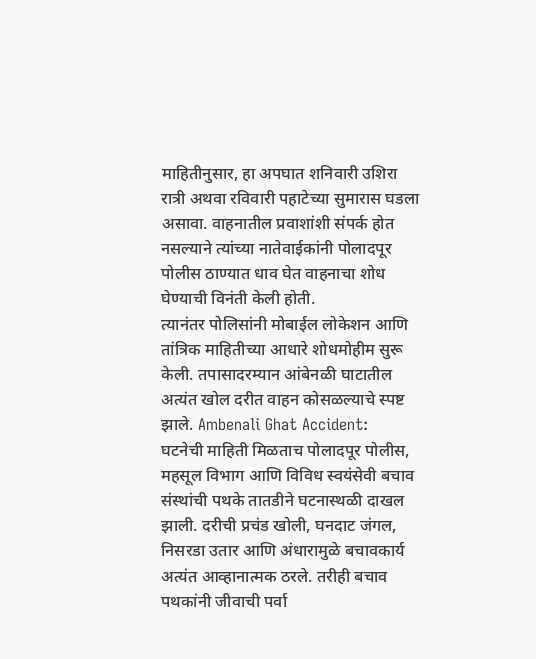माहितीनुसार, हा अपघात शनिवारी उशिरा रात्री अथवा रविवारी पहाटेच्या सुमारास घडला असावा. वाहनातील प्रवाशांशी संपर्क होत नसल्याने त्यांच्या नातेवाईकांनी पोलादपूर पोलीस ठाण्यात धाव घेत वाहनाचा शोध घेण्याची विनंती केली होती.
त्यानंतर पोलिसांनी मोबाईल लोकेशन आणि तांत्रिक माहितीच्या आधारे शोधमोहीम सुरू केली. तपासादरम्यान आंबेनळी घाटातील अत्यंत खोल दरीत वाहन कोसळल्याचे स्पष्ट झाले. Ambenali Ghat Accident:
घटनेची माहिती मिळताच पोलादपूर पोलीस, महसूल विभाग आणि विविध स्वयंसेवी बचाव संस्थांची पथके तातडीने घटनास्थळी दाखल झाली. दरीची प्रचंड खोली, घनदाट जंगल, निसरडा उतार आणि अंधारामुळे बचावकार्य अत्यंत आव्हानात्मक ठरले. तरीही बचाव पथकांनी जीवाची पर्वा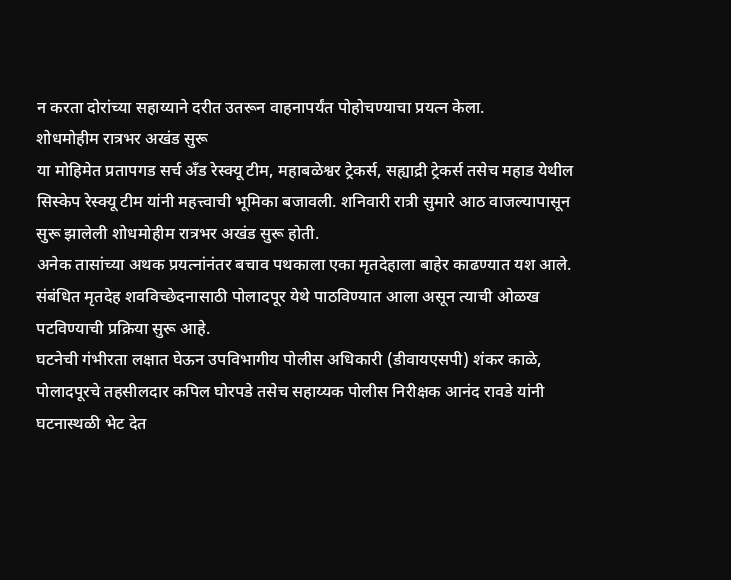न करता दोरांच्या सहाय्याने दरीत उतरून वाहनापर्यंत पोहोचण्याचा प्रयत्न केला.
शोधमोहीम रात्रभर अखंड सुरू
या मोहिमेत प्रतापगड सर्च अँड रेस्क्यू टीम, महाबळेश्वर ट्रेकर्स, सह्याद्री ट्रेकर्स तसेच महाड येथील सिस्केप रेस्क्यू टीम यांनी महत्त्वाची भूमिका बजावली. शनिवारी रात्री सुमारे आठ वाजल्यापासून सुरू झालेली शोधमोहीम रात्रभर अखंड सुरू होती.
अनेक तासांच्या अथक प्रयत्नांनंतर बचाव पथकाला एका मृतदेहाला बाहेर काढण्यात यश आले. संबंधित मृतदेह शवविच्छेदनासाठी पोलादपूर येथे पाठविण्यात आला असून त्याची ओळख पटविण्याची प्रक्रिया सुरू आहे.
घटनेची गंभीरता लक्षात घेऊन उपविभागीय पोलीस अधिकारी (डीवायएसपी) शंकर काळे, पोलादपूरचे तहसीलदार कपिल घोरपडे तसेच सहाय्यक पोलीस निरीक्षक आनंद रावडे यांनी घटनास्थळी भेट देत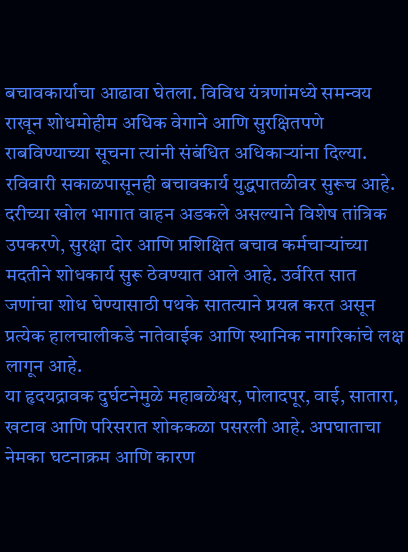बचावकार्याचा आढावा घेतला. विविध यंत्रणांमध्ये समन्वय राखून शोधमोहीम अधिक वेगाने आणि सुरक्षितपणे राबविण्याच्या सूचना त्यांनी संबंधित अधिकाऱ्यांना दिल्या.
रविवारी सकाळपासूनही बचावकार्य युद्धपातळीवर सुरूच आहे. दरीच्या खोल भागात वाहन अडकले असल्याने विशेष तांत्रिक उपकरणे, सुरक्षा दोर आणि प्रशिक्षित बचाव कर्मचाऱ्यांच्या मदतीने शोधकार्य सुरू ठेवण्यात आले आहे. उर्वरित सात जणांचा शोध घेण्यासाठी पथके सातत्याने प्रयत्न करत असून प्रत्येक हालचालीकडे नातेवाईक आणि स्थानिक नागरिकांचे लक्ष लागून आहे.
या हृदयद्रावक दुर्घटनेमुळे महाबळेश्वर, पोलादपूर, वाई, सातारा, खटाव आणि परिसरात शोककळा पसरली आहे. अपघाताचा नेमका घटनाक्रम आणि कारण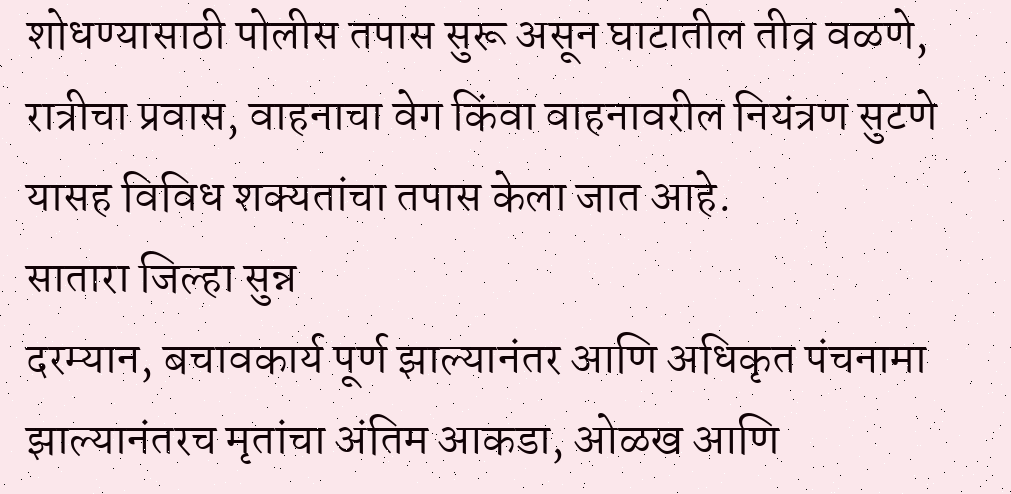शोधण्यासाठी पोलीस तपास सुरू असून घाटातील तीव्र वळणे, रात्रीचा प्रवास, वाहनाचा वेग किंवा वाहनावरील नियंत्रण सुटणे यासह विविध शक्यतांचा तपास केला जात आहे.
सातारा जिल्हा सुन्न
दरम्यान, बचावकार्य पूर्ण झाल्यानंतर आणि अधिकृत पंचनामा झाल्यानंतरच मृतांचा अंतिम आकडा, ओळख आणि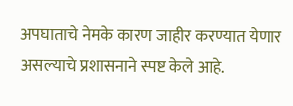अपघाताचे नेमके कारण जाहीर करण्यात येणार असल्याचे प्रशासनाने स्पष्ट केले आहे.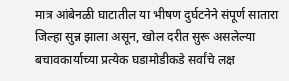मात्र आंबेनळी घाटातील या भीषण दुर्घटनेने संपूर्ण सातारा जिल्हा सुन्न झाला असून, खोल दरीत सुरू असलेल्या बचावकार्याच्या प्रत्येक घडामोडीकडे सर्वांचे लक्ष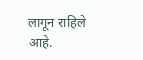लागून राहिले आहे.